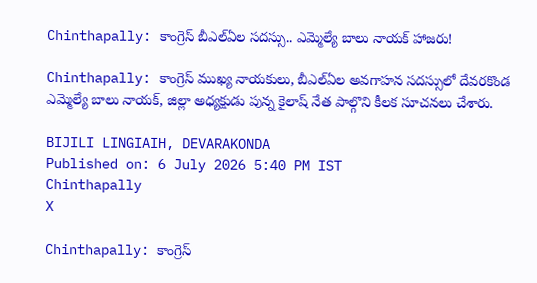Chinthapally: కాంగ్రెస్ బీఎల్ఏల సదస్సు.. ఎమ్మెల్యే బాలు నాయక్ హాజరు!

Chinthapally: కాంగ్రెస్ ముఖ్య నాయకులు, బీఎల్ఏల అవగాహన సదస్సులో దేవరకొండ ఎమ్మెల్యే బాలు నాయక్, జిల్లా అధ్యక్షుడు పున్న కైలాష్ నేత పాల్గొని కీలక సూచనలు చేశారు.

BIJILI LINGIAIH, DEVARAKONDA
Published on: 6 July 2026 5:40 PM IST
Chinthapally
X

Chinthapally: కాంగ్రెస్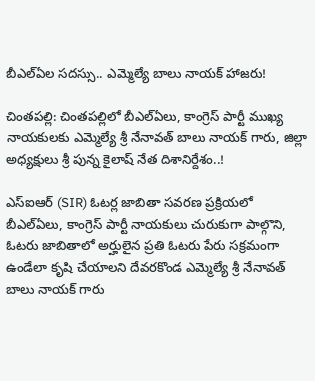బీఎల్ఏల సదస్సు.. ఎమ్మెల్యే బాలు నాయక్ హాజరు!

చింతపల్లి: చింతపల్లిలో బీఎల్ఏలు, కాంగ్రెస్ పార్టీ ముఖ్య నాయకులకు ఎమ్మెల్యే శ్రీ నేనావత్ బాలు నాయక్ గారు, జిల్లా అధ్యక్షులు శ్రీ పున్న కైలాష్ నేత దిశానిర్దేశం..!

ఎస్‌ఐఆర్ (SIR) ఓటర్ల జాబితా సవరణ ప్రక్రియలో బీఎల్ఏలు, కాంగ్రెస్ పార్టీ నాయకులు చురుకుగా పాల్గొని, ఓటరు జాబితాలో అర్హులైన ప్రతి ఓటరు పేరు సక్రమంగా ఉండేలా కృషి చేయాలని దేవరకొండ ఎమ్మెల్యే శ్రీ నేనావత్ బాలు నాయక్ గారు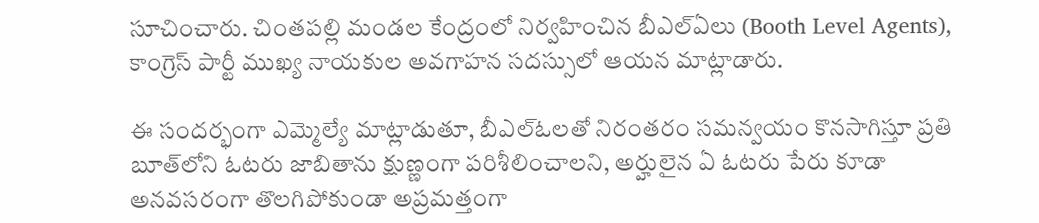సూచించారు. చింతపల్లి మండల కేంద్రంలో నిర్వహించిన బీఎల్ఏలు (Booth Level Agents), కాంగ్రెస్ పార్టీ ముఖ్య నాయకుల అవగాహన సదస్సులో ఆయన మాట్లాడారు.

ఈ సందర్భంగా ఎమ్మెల్యే మాట్లాడుతూ, బీఎల్ఓలతో నిరంతరం సమన్వయం కొనసాగిస్తూ ప్రతి బూత్‌లోని ఓటరు జాబితాను క్షుణ్ణంగా పరిశీలించాలని, అర్హులైన ఏ ఓటరు పేరు కూడా అనవసరంగా తొలగిపోకుండా అప్రమత్తంగా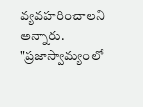వ్యవహరించాలని అన్నారు. "ప్రజాస్వామ్యంలో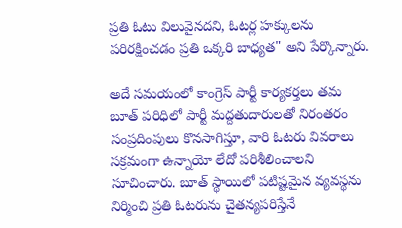ప్రతి ఓటు విలువైనదని, ఓటర్ల హక్కులను పరిరక్షించడం ప్రతి ఒక్కరి బాధ్యత" అని పేర్కొన్నారు.

అదే సమయంలో కాంగ్రెస్ పార్టీ కార్యకర్తలు తమ బూత్ పరిధిలో పార్టీ మద్దతుదారులతో నిరంతరం సంప్రదింపులు కొనసాగిస్తూ, వారి ఓటరు వివరాలు సక్రమంగా ఉన్నాయో లేదో పరిశీలించాలని సూచించారు. బూత్ స్థాయిలో పటిష్టమైన వ్యవస్థను నిర్మించి ప్రతి ఓటరును చైతన్యపరిస్తేనే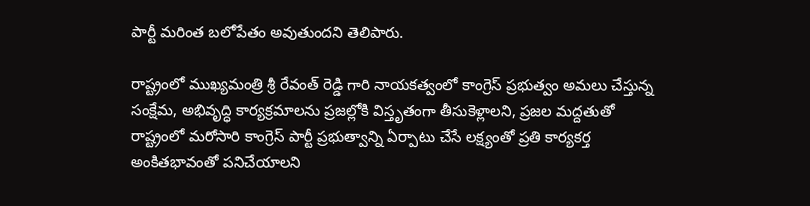పార్టీ మరింత బలోపేతం అవుతుందని తెలిపారు.

రాష్ట్రంలో ముఖ్యమంత్రి శ్రీ రేవంత్ రెడ్డి గారి నాయకత్వంలో కాంగ్రెస్ ప్రభుత్వం అమలు చేస్తున్న సంక్షేమ, అభివృద్ధి కార్యక్రమాలను ప్రజల్లోకి విస్తృతంగా తీసుకెళ్లాలని, ప్రజల మద్దతుతో రాష్ట్రంలో మరోసారి కాంగ్రెస్ పార్టీ ప్రభుత్వాన్ని ఏర్పాటు చేసే లక్ష్యంతో ప్రతి కార్యకర్త అంకితభావంతో పనిచేయాలని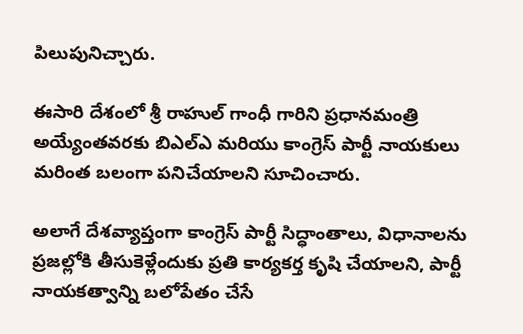పిలుపునిచ్చారు.

ఈసారి దేశంలో శ్రీ రాహుల్ గాంధీ గారిని ప్రధానమంత్రి అయ్యేంతవరకు బిఎల్ఎ మరియు కాంగ్రెస్ పార్టీ నాయకులు మరింత బలంగా పనిచేయాలని సూచించారు.

అలాగే దేశవ్యాప్తంగా కాంగ్రెస్ పార్టీ సిద్ధాంతాలు, విధానాలను ప్రజల్లోకి తీసుకెళ్లేందుకు ప్రతి కార్యకర్త కృషి చేయాలని, పార్టీ నాయకత్వాన్ని బలోపేతం చేసే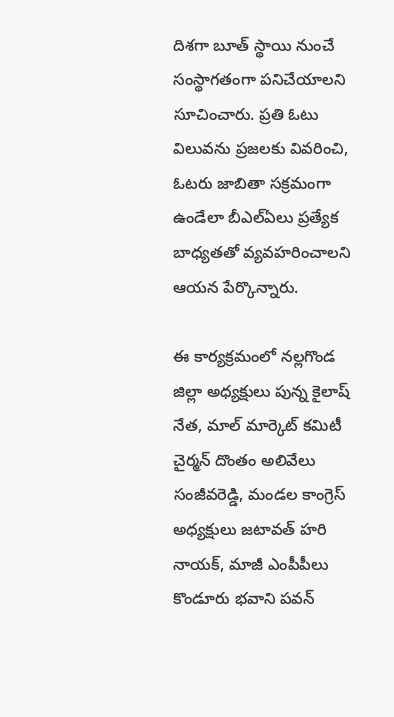దిశగా బూత్ స్థాయి నుంచే సంస్థాగతంగా పనిచేయాలని సూచించారు. ప్రతి ఓటు విలువను ప్రజలకు వివరించి, ఓటరు జాబితా సక్రమంగా ఉండేలా బీఎల్ఏలు ప్రత్యేక బాధ్యతతో వ్యవహరించాలని ఆయన పేర్కొన్నారు.

ఈ కార్యక్రమంలో నల్లగొండ జిల్లా అధ్యక్షులు పున్న కైలాష్ నేత, మాల్ మార్కెట్ కమిటీ చైర్మన్ దొంతం అలివేలు సంజీవరెడ్డి, మండల కాంగ్రెస్ అధ్యక్షులు జటావత్ హరి నాయక్, మాజీ ఎంపీపీలు కొండూరు భవాని పవన్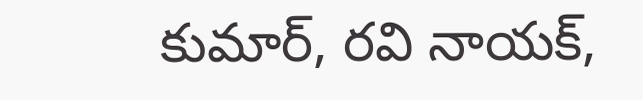కుమార్, రవి నాయక్,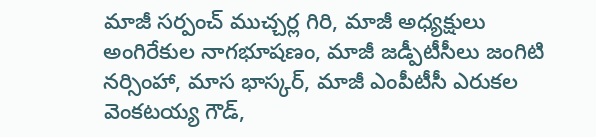మాజీ సర్పంచ్ ముచ్చర్ల గిరి, మాజీ అధ్యక్షులు అంగిరేకుల నాగభూషణం, మాజీ జడ్పీటీసీలు జంగిటి నర్సింహా, మాస భాస్కర్, మాజీ ఎంపీటీసీ ఎరుకల వెంకటయ్య గౌడ్,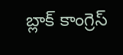బ్లాక్ కాంగ్రెస్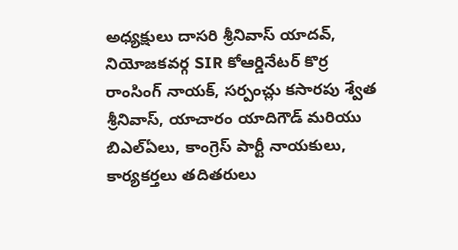అధ్యక్షులు దాసరి శ్రీనివాస్ యాదవ్, నియోజకవర్గ SIR కోఆర్డినేటర్ కొర్ర రాంసింగ్ నాయక్, సర్పంచ్లు కసారపు శ్వేత శ్రీనివాస్, యాచారం యాదిగౌడ్ మరియు బిఎల్ఏలు, కాంగ్రెస్ పార్టీ నాయకులు, కార్యకర్తలు తదితరులు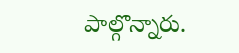పాల్గొన్నారు.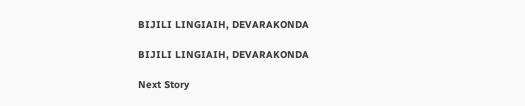BIJILI LINGIAIH, DEVARAKONDA

BIJILI LINGIAIH, DEVARAKONDA

Next Story